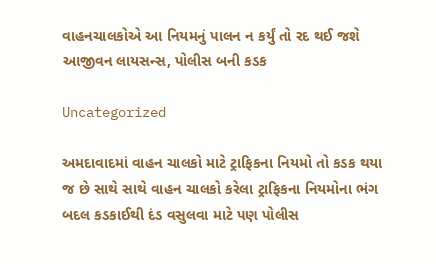વાહનચાલકોએ આ નિયમનું પાલન ન કર્યું તો રદ થઈ જશે આજીવન લાયસન્સ, પોલીસ બની કડક

Uncategorized

અમદાવાદમાં વાહન ચાલકો માટે ટ્રાફિકના નિયમો તો કડક થયા જ છે સાથે સાથે વાહન ચાલકો કરેલા ટ્રાફિકના નિયમોના ભંગ બદલ કડકાઈથી દંડ વસુલવા માટે પણ પોલીસ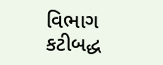વિભાગ કટીબદ્ધ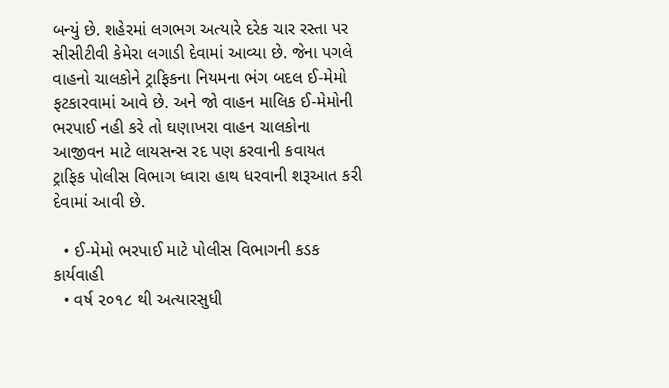બન્યું છે. શહેરમાં લગભગ અત્યારે દરેક ચાર રસ્તા પર સીસીટીવી કેમેરા લગાડી દેવામાં આવ્યા છે. જેના પગલે વાહનો ચાલકોને ટ્રાફિકના નિયમના ભંગ બદલ ઈ-મેમો ફટકારવામાં આવે છે. અને જો વાહન માલિક ઈ-મેમોની ભરપાઈ નહી કરે તો ઘણાખરા વાહન ચાલકોના આજીવન માટે લાયસન્સ રદ પણ કરવાની કવાયત ટ્રાફિક પોલીસ વિભાગ ધ્વારા હાથ ધરવાની શરૂઆત કરી દેવામાં આવી છે.

  • ઈ-મેમો ભરપાઈ માટે પોલીસ વિભાગની કડક કાર્યવાહી
  • વર્ષ ૨૦૧૮ થી અત્યારસુધી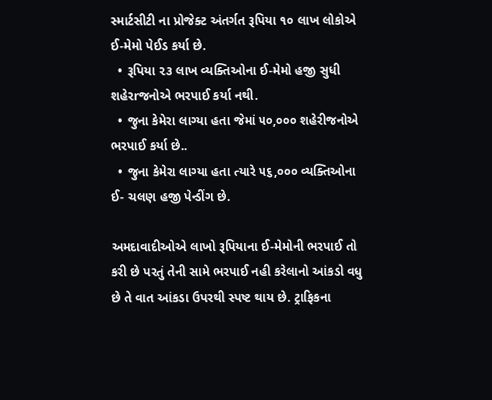સ્માર્ટસીટી ના પ્રોજેક્ટ અંતર્ગત રૂપિયા ૧૦ લાખ લોકોએ ઈ-મેમો પેઈડ કર્યા છે.
  • રૂપિયા ૨૩ લાખ વ્યક્તિઓના ઈ-મેમો હજી સુધી શહેરrજનોએ ભરપાઈ કર્યા નથી.
  • જુના કેમેરા લાગ્યા હતા જેમાં ૫૦,૦૦૦ શહેરીજનોએ ભરપાઈ કર્યા છે..
  • જુના કેમેરા લાગ્યા હતા ત્યારે ૫૬,૦૦૦ વ્યક્તિઓના ઈ- ચલણ હજી પેન્ડીંગ છે.

અમદાવાદીઓએ લાખો રૂપિયાના ઈ-મેમોની ભરપાઈ તો કરી છે પરતું તેની સામે ભરપાઈ નહી કરેલાનો આંકડો વધુ છે તે વાત આંકડા ઉપરથી સ્પષ્ટ થાય છે. ટ્રાફિકના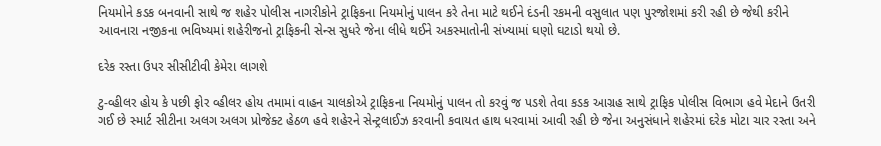નિયમોને કડક બનવાની સાથે જ શહેર પોલીસ નાગરીકોને ટ્રાફિકના નિયમોનું પાલન કરે તેના માટે થઈને દંડની રકમની વસુલાત પણ પુરજોશમાં કરી રહી છે જેથી કરીને આવનારા નજીકના ભવિષ્યમાં શહેરીજનો ટ્રાફિકની સેન્સ સુધરે જેના લીધે થઈને અકસ્માતોની સંખ્યામાં ઘણો ઘટાડો થયો છે.

દરેક રસ્તા ઉપર સીસીટીવી કેમેરા લાગશે

ટુ-વ્હીલર હોય કે પછી ફોર વ્હીલર હોય તમામાં વાહન ચાલકોએ ટ્રાફિકના નિયમોનું પાલન તો કરવું જ પડશે તેવા કડક આગ્રહ સાથે ટ્રાફિક પોલીસ વિભાગ હવે મેદાને ઉતરી ગઈ છે સ્માર્ટ સીટીના અલગ અલગ પ્રોજેક્ટ હેઠળ હવે શહેરને સેન્ટ્રલાઈઝ કરવાની કવાયત હાથ ધરવામાં આવી રહી છે જેના અનુસંધાને શહેરમાં દરેક મોટા ચાર રસ્તા અને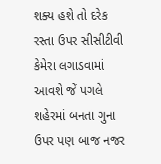શક્ય હશે તો દરેક રસ્તા ઉપર સીસીટીવી કેમેરા લગાડવામાં આવશે જેં પગલે શહેરમાં બનતા ગુના ઉપર પણ બાજ નજર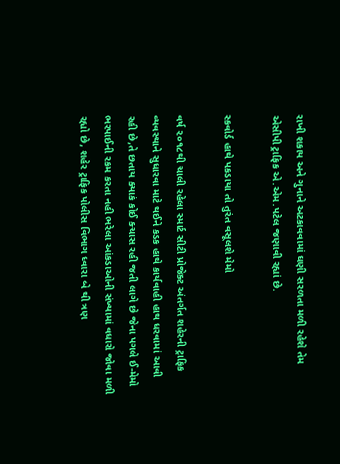રાખી શકાય અને ગુનાને અટકાવવામાં ઘણી સરળતા મળી રહેશે તેમ એસીપી ટ્રાફિક એ.એમ.પટેલ જણાવી રહ્યાં છે.

સ્કવોર્ડ હાથે પકડાયા તો તુરંત વસૂલશે મેમો

વર્ષ ૨૦૧૮થી ચાલી રહેલા સ્માર્ટ સીટી પ્રોજેક્ટ અંતર્ગત શહેરની ટ્રાફિક વ્યવસ્થાને સુધારવા માટે થઈને કડક હાથે કાર્યવાહી હાથ ધરવામાં આવી રહી છે,તે છતાય ક્યાકં કોઈ ક્ચાસ રહી જતી લાગે છે જેના પગલે ઈ-મેમો ભરપાઈની રકમ કરતા નહી ભરેલા આંકડાઓની સંખ્યામાં વધારો જોવા મળી રહ્યો છે, શહેર ટ્રાફિક પોલીસ વિભાગ ધ્વારા બે થી ત્રણ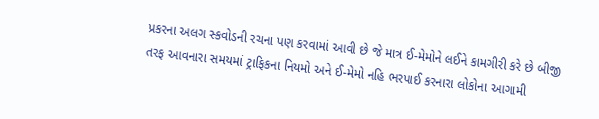પ્રકરના અલગ સ્કવોડની રચના પણ કરવામાં આવી છે જે માત્ર ઈ-મેમોને લઈને કામગીરી કરે છે બીજી તરફ આવનારા સમયમાં ટ્રાફિકના નિયમો અને ઈ-મેમો નહિ ભરપાઈ કરનારા લોકોના આગામી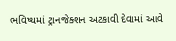ભવિષ્યમાં ટ્રાનજેક્શન અટકાવી દેવામાં આવે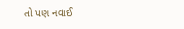તો પણ નવાઈ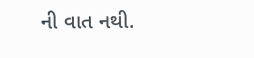ની વાત નથી.